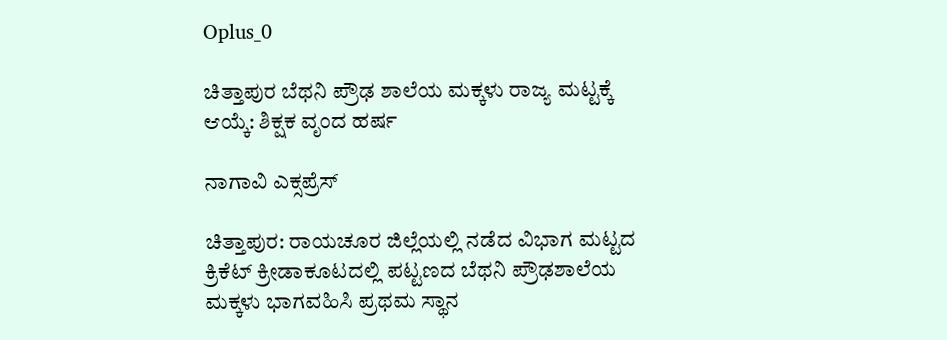Oplus_0

ಚಿತ್ತಾಪುರ ಬೆಥನಿ ಪ್ರೌಢ ಶಾಲೆಯ ಮಕ್ಕಳು ರಾಜ್ಯ ಮಟ್ಟಕ್ಕೆ ಆಯ್ಕೆ: ಶಿಕ್ಷಕ ವೃಂದ ಹರ್ಷ

ನಾಗಾವಿ ಎಕ್ಸಪ್ರೆಸ್

ಚಿತ್ತಾಪುರ: ರಾಯಚೂರ ಜಿಲ್ಲೆಯಲ್ಲಿ ನಡೆದ ವಿಭಾಗ ಮಟ್ಟದ ಕ್ರಿಕೆಟ್ ಕ್ರೀಡಾಕೂಟದಲ್ಲಿ ಪಟ್ಟಣದ ಬೆಥನಿ ಪ್ರೌಢಶಾಲೆಯ ಮಕ್ಕಳು ಭಾಗವಹಿಸಿ ಪ್ರಥಮ ಸ್ಥಾನ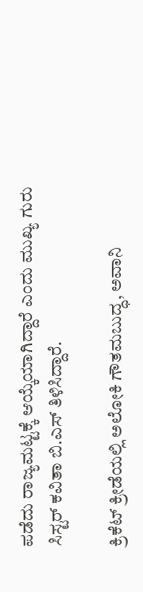ಪಡೆದು ರಾಜ್ಯಮಟ್ಟಕ್ಕೆ ಆಯ್ಕೆಯಾಗಿದ್ದಾರೆ ಎಂದು ಮುಖ್ಯ ಗುರು ಸಿಸ್ಟರ್ ಕವಿತಾ ಬಿ.ಎಸ್ ತಿಳಿಸಿದ್ದಾರೆ.

ಕ್ರಿಕೆಟ್ ಕ್ರೀಡೆಯಲ್ಲಿ ಅಲೋಕಿ ಗೌತಮಬುದ್ಧ, ಅವಾನಿ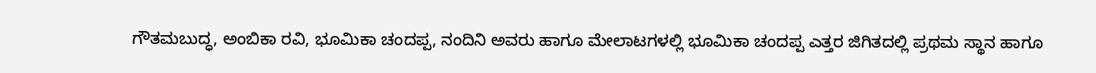ಗೌತಮಬುದ್ಧ, ಅಂಬಿಕಾ ರವಿ, ಭೂಮಿಕಾ ಚಂದಪ್ಪ, ನಂದಿನಿ ಅವರು ಹಾಗೂ ಮೇಲಾಟಗಳಲ್ಲಿ ಭೂಮಿಕಾ ಚಂದಪ್ಪ ಎತ್ತರ ಜಿಗಿತದಲ್ಲಿ ಪ್ರಥಮ ಸ್ಥಾನ ಹಾಗೂ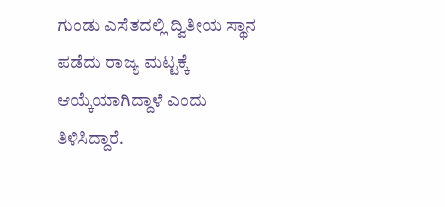ಗುಂಡು ಎಸೆತದಲ್ಲಿ ದ್ವಿತೀಯ ಸ್ಥಾನ ಪಡೆದು ರಾಜ್ಯ ಮಟ್ಟಕ್ಕೆ ಆಯ್ಕೆಯಾಗಿದ್ದಾಳೆ ಎಂದು ತಿಳಿಸಿದ್ದಾರೆ.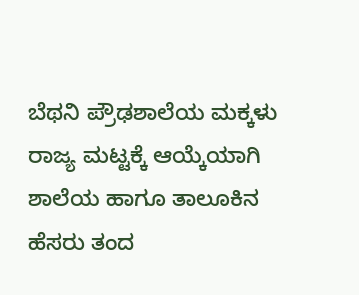ಬೆಥನಿ ಪ್ರೌಢಶಾಲೆಯ ಮಕ್ಕಳು ರಾಜ್ಯ ಮಟ್ಟಕ್ಕೆ ಆಯ್ಕೆಯಾಗಿ ಶಾಲೆಯ ಹಾಗೂ ತಾಲೂಕಿನ ಹೆಸರು ತಂದ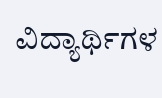ವಿದ್ಯಾರ್ಥಿಗಳ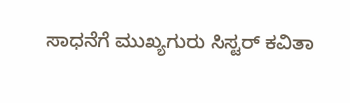ಸಾಧನೆಗೆ ಮುಖ್ಯಗುರು ಸಿಸ್ಟರ್ ಕವಿತಾ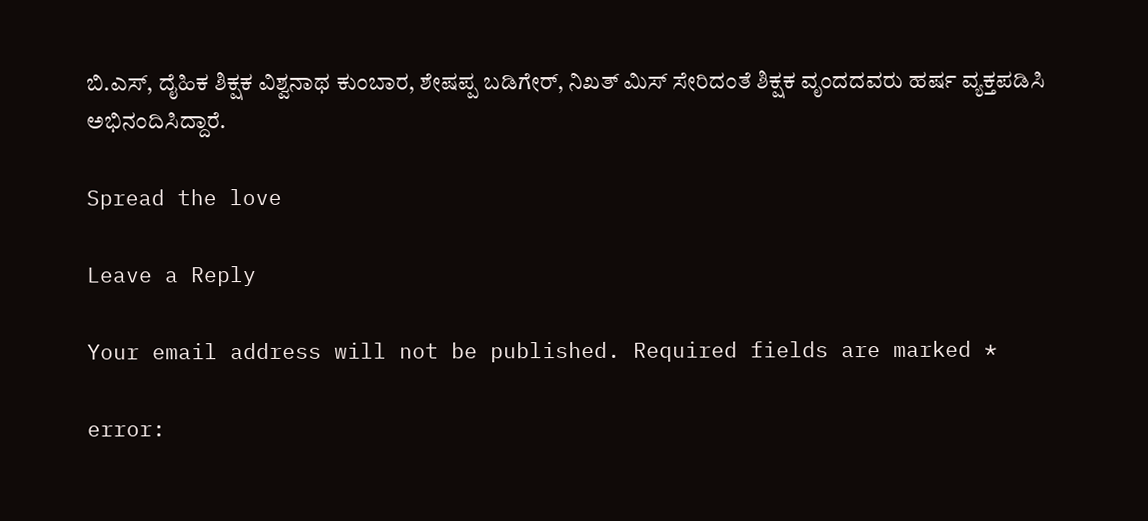ಬಿ.ಎಸ್, ದೈಹಿಕ ಶಿಕ್ಷಕ ವಿಶ್ವನಾಥ ಕುಂಬಾರ, ಶೇಷಪ್ಪ ಬಡಿಗೇರ್, ನಿಖತ್ ಮಿಸ್ ಸೇರಿದಂತೆ ಶಿಕ್ಷಕ ವೃಂದದವರು ಹರ್ಷ ವ್ಯಕ್ತಪಡಿಸಿ ಅಭಿನಂದಿಸಿದ್ದಾರೆ.

Spread the love

Leave a Reply

Your email address will not be published. Required fields are marked *

error: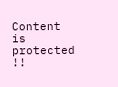Content is protected !!